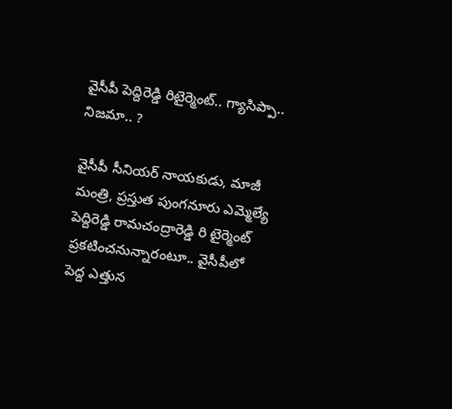వైసీపీ పెద్దిరెడ్డి రిటైర్మెంట్‌.. గ్యాసిప్పా.. నిజమా.. ?

వైసీపీ సీనియ‌ర్ నాయ‌కుడు, మాజీ మంత్రి, ప్ర‌స్తుత పుంగ‌నూరు ఎమ్మెల్యే పెద్దిరెడ్డి రామ‌చంద్రారెడ్డి రి టైర్మెంట్ ప్ర‌క‌టించ‌నున్నారంటూ.. వైసీపీలో పెద్ద ఎత్తున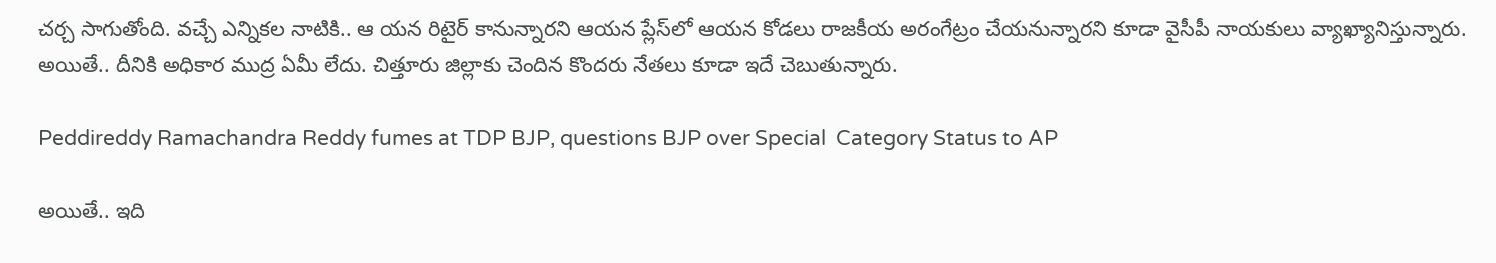చ‌ర్చ సాగుతోంది. వ‌చ్చే ఎన్నిక‌ల నాటికి.. ఆ యన రిటైర్ కానున్నార‌ని ఆయ‌న ప్లేస్‌లో ఆయ‌న కోడ‌లు రాజ‌కీయ అరంగేట్రం చేయ‌నున్నార‌ని కూడా వైసీపీ నాయ‌కులు వ్యాఖ్యానిస్తున్నారు. అయితే.. దీనికి అధికార ముద్ర ఏమీ లేదు. చిత్తూరు జిల్లాకు చెందిన కొంద‌రు నేత‌లు కూడా ఇదే చెబుతున్నారు.

Peddireddy Ramachandra Reddy fumes at TDP BJP, questions BJP over Special  Category Status to AP

అయితే.. ఇది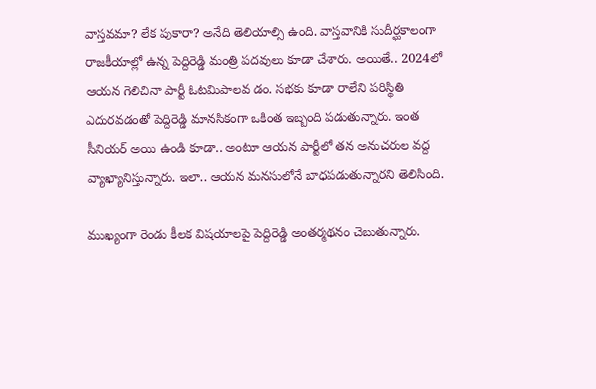వాస్త‌వ‌మా? లేక పుకారా? అనేది తెలియాల్సి ఉంది. వాస్త‌వానికి సుదీర్ఘ‌కాలంగా రాజ‌కీయాల్లో ఉన్న పెద్దిరెడ్డి మంత్రి ప‌ద‌వులు కూడా చేశారు. అయితే.. 2024లో ఆయ‌న గెలిచినా పార్టీ ఓట‌మిపాల‌వ డం. స‌భ‌కు కూడా రాలేని ప‌రిస్థితి ఎదుర‌వ‌డంతో పెద్దిరెడ్డి మాన‌సికంగా ఒకింత ఇబ్బంది ప‌డుతున్నారు. ఇంత సీనియ‌ర్ అయి ఉండి కూడా.. అంటూ ఆయ‌న పార్టీలో త‌న అనుచ‌రుల వ‌ద్ద వ్యాఖ్యానిస్తున్నారు. ఇలా.. ఆయ‌న మ‌న‌సులోనే బాధ‌ప‌డుతున్నార‌ని తెలిసింది.

ముఖ్యంగా రెండు కీలక విష‌యాల‌పై పెద్దిరెడ్డి అంతర్మ‌థ‌నం చెబుతున్నారు.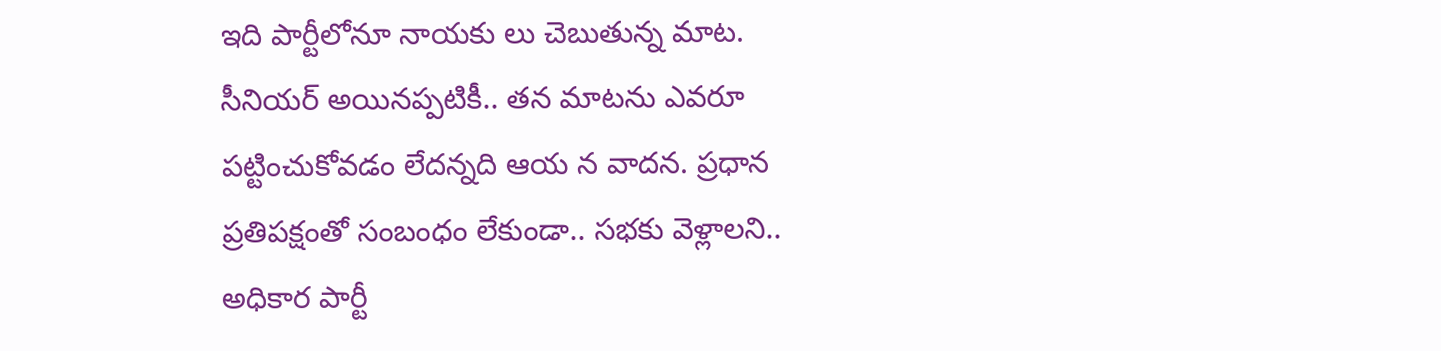ఇది పార్టీలోనూ నాయ‌కు లు చెబుతున్న మాట‌. సీనియ‌ర్ అయిన‌ప్ప‌టికీ.. త‌న మాట‌ను ఎవ‌రూ ప‌ట్టించుకోవ‌డం లేద‌న్న‌ది ఆయ న వాద‌న‌. ప్ర‌ధాన ప్ర‌తిప‌క్షంతో సంబంధం లేకుండా.. స‌భ‌కు వెళ్లాల‌ని.. అధికార పార్టీ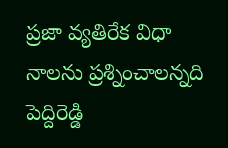ప్ర‌జా వ్య‌తిరేక విధా నాల‌ను ప్ర‌శ్నించాల‌న్న‌ది పెద్దిరెడ్డి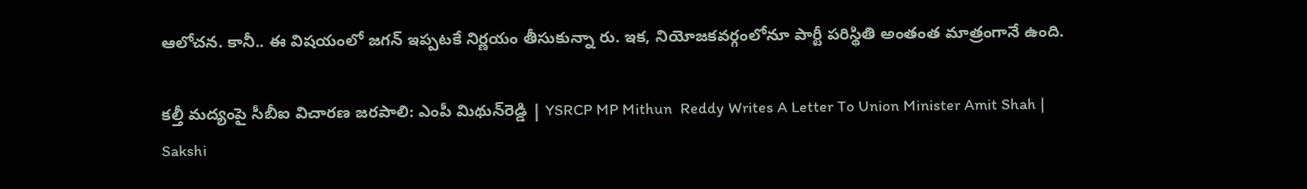ఆలోచ‌న‌. కానీ.. ఈ విష‌యంలో జ‌గ‌న్ ఇప్ప‌ట‌కే నిర్ణ‌యం తీసుకున్నా రు. ఇక‌, నియోజ‌క‌వ‌ర్గంలోనూ పార్టీ ప‌రిస్థితి అంతంత మాత్రంగానే ఉంది.

కల్తీ మద్యంపై సీబీఐ విచారణ జరపాలి: ఎంపీ మిథున్‌రెడ్డి | YSRCP MP Mithun  Reddy Writes A Letter To Union Minister Amit Shah | Sakshi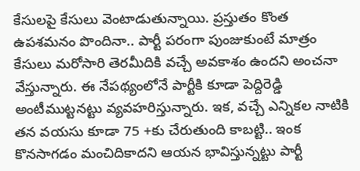కేసుల‌పై కేసులు వెంటాడుతున్నాయి. ప్ర‌స్తుతం కొంత ఉప‌శ‌మ‌నం పొందినా.. పార్టీ ప‌రంగా పుంజుకుంటే మాత్రం కేసులు మ‌రోసారి తెర‌మీదికి వ‌చ్చే అవ‌కాశం ఉంద‌ని అంచ‌నా వేస్తున్నారు. ఈ నేప‌థ్యంలోనే పార్టీకి కూడా పెద్దిరెడ్డి అంటీముట్ట‌న‌ట్టు వ్య‌వ‌హ‌రిస్తున్నారు. ఇక‌, వ‌చ్చే ఎన్నిక‌ల నాటికి త‌న వ‌య‌సు కూడా 75 +కు చేరుతుంది కాబ‌ట్టి.. ఇంక కొన‌సాగ‌డం మంచిదికాద‌ని ఆయ‌న భావిస్తున్న‌ట్టు పార్టీ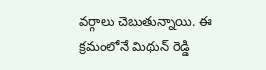వ‌ర్గాలు చెబుతున్నాయి. ఈ క్ర‌మంలోనే మిథున్ రెడ్డి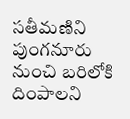స‌తీమ‌ణిని పుంగ‌నూరు నుంచి బ‌రిలోకి దింపాల‌ని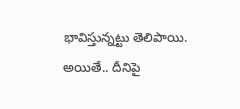భావిస్తున్న‌ట్టు తెలిపాయి. అయితే.. దీనిపై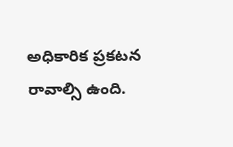అధికారిక ప్ర‌క‌ట‌న రావాల్సి ఉంది.